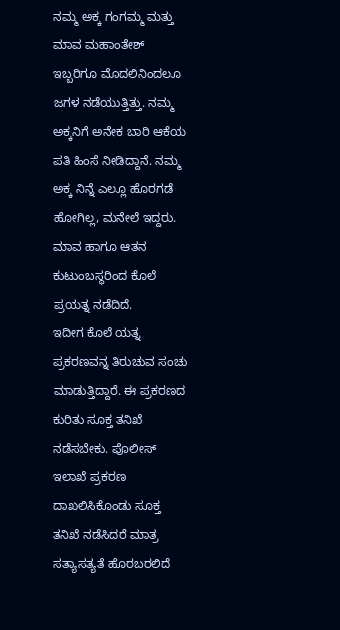ನಮ್ಮ ಅಕ್ಕ ಗಂಗಮ್ಮ ಮತ್ತು ಮಾವ ಮಹಾಂತೇಶ್ ಇಬ್ಬರಿಗೂ ಮೊದಲಿನಿಂದಲೂ ಜಗಳ ನಡೆಯುತ್ತಿತ್ತು. ನಮ್ಮ ಅಕ್ಕನಿಗೆ ಅನೇಕ ಬಾರಿ ಆಕೆಯ ಪತಿ ಹಿಂಸೆ ನೀಡಿದ್ದಾನೆ. ನಮ್ಮ ಅಕ್ಕ ನಿನ್ನೆ ಎಲ್ಲೂ ಹೊರಗಡೆ ಹೋಗಿಲ್ಲ, ಮನೇಲೆ ಇದ್ದರು. ಮಾವ ಹಾಗೂ ಆತನ ಕುಟುಂಬಸ್ಥರಿಂದ ಕೊಲೆ ಪ್ರಯತ್ನ ನಡೆದಿದೆ.
ಇದೀಗ ಕೊಲೆ ಯತ್ನ ಪ್ರಕರಣವನ್ನ ತಿರುಚುವ ಸಂಚು ಮಾಡುತ್ತಿದ್ದಾರೆ. ಈ ಪ್ರಕರಣದ ಕುರಿತು ಸೂಕ್ತ ತನಿಖೆ ನಡೆಸಬೇಕು. ಪೊಲೀಸ್ ಇಲಾಖೆ ಪ್ರಕರಣ ದಾಖಲಿಸಿಕೊಂಡು ಸೂಕ್ತ ತನಿಖೆ ನಡೆಸಿದರೆ ಮಾತ್ರ ಸತ್ಯಾಸತ್ಯತೆ ಹೊರಬರಲಿದೆ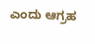ಎಂದು ಆಗ್ರಹ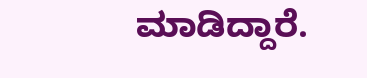ಮಾಡಿದ್ದಾರೆ.